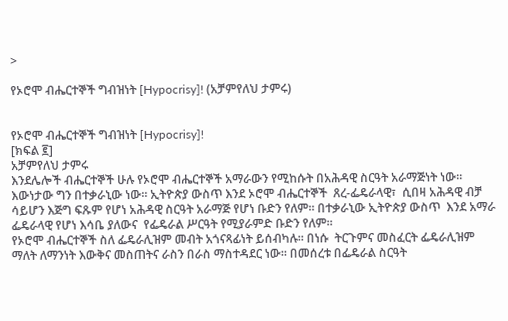>

የኦሮሞ ብሔርተኞች ግብዝነት [Hypocrisy]! (አቻምየለህ ታምሩ)


የኦሮሞ ብሔርተኞች ግብዝነት [Hypocrisy]!
[ክፍል ፪]
አቻምየለህ ታምሩ
እንደሌሎች ብሔርተኞች ሁሉ የኦሮሞ ብሔርተኞች አማራውን የሚከሱት በአሕዳዊ ስርዓት አራማጅነት ነው። እውነታው ግን በተቃራኒው ነው። ኢትዮጵያ ውስጥ እንደ ኦሮሞ ብሔርተኞች  ጸረ-ፌዴራላዊ፣  ሲበዛ አሕዳዊ ብቻ ሳይሆን እጅግ ፍጹም የሆነ አሕዳዊ ስርዓት አራማጅ የሆነ ቡድን የለም። በተቃራኒው ኢትዮጵያ ውስጥ  እንደ አማራ ፌዴራላዊ የሆነ እሳቤ ያለውና  የፌዴራል ሥርዓት የሚያራምድ ቡድን የለም።
የኦሮሞ ብሔርተኞች ስለ ፌዴራሊዝም መብት አጎናጻፊነት ይሰብካሉ። በነሱ  ትርጉምና መስፈርት ፌዴራሊዝም  ማለት ለማንነት እውቅና መስጠትና ራስን በራስ ማስተዳደር ነው። በመሰረቱ በፌዴራል ስርዓት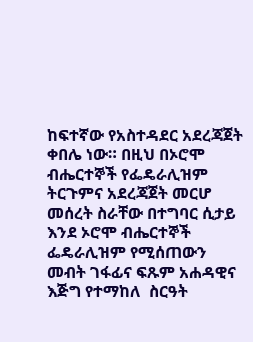ከፍተኛው የአስተዳደር አደረጃጀት ቀበሌ ነው። በዚህ በኦሮሞ ብሔርተኞች የፌዴራሊዝም  ትርጉምና አደረጃጀት መርሆ መሰረት ስራቸው በተግባር ሲታይ  እንደ ኦሮሞ ብሔርተኞች  ፌዴራሊዝም የሚሰጠውን መብት ገፋፊና ፍጹም አሐዳዊና እጅግ የተማከለ  ስርዓት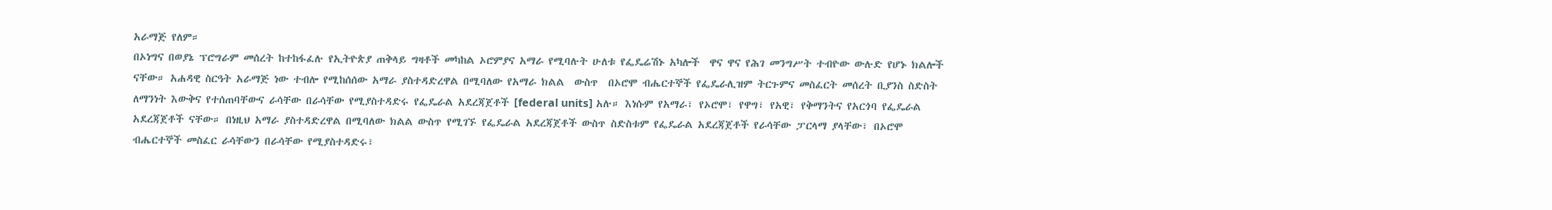አራማጅ የለም።
በኦነግና በወያኔ ፕሮግራም መሰረት ከተከፋፈሉ የኢትዮጵያ ጠቅላይ ግዛቶች መካከል ኦሮምያና አማራ የሚባሉት ሁለቱ የፌዴሬሽኑ አካሎች  ዋና ዋና የሕገ መንግሥት ተብዮው ውሉድ የሆኑ ክልሎች ናቸው። አሐዳዊ ስርዓት አራማጅ ነው ተብሎ የሚከሰሰው አማራ ያስተዳድረዋል በሚባለው የአማራ ክልል  ውስጥ  በኦሮሞ ብሔርተኞች የፌዴራሊዝም ትርጉምና መስፈርት መሰረት ቢያንስ ስድስት ለማንነት እውቅና የተሰጠባቸውና ራሳቸው በራሳቸው የሚያስተዳድሩ የፌዴራል አደረጃጀቶች [federal units] አሉ። እነሱም የአማራ፣ የኦሮሞ፣ የዋግ፣ የአዊ፣ የቅማንትና የአርጎባ የፌዴራል አደረጃጀቶች ናቸው። በነዚህ አማራ ያስተዳድረዋል በሚባለው ክልል ውስጥ የሚገኙ የፌዴራል አደረጃጀቶች ውስጥ ስድስቱም የፌዴራል አደረጃጀቶች የራሳቸው ፓርላማ ያላቸው፣ በኦሮሞ ብሔርተኞች መስፈር ራሳቸውን በራሳቸው የሚያስተዳድሩ፣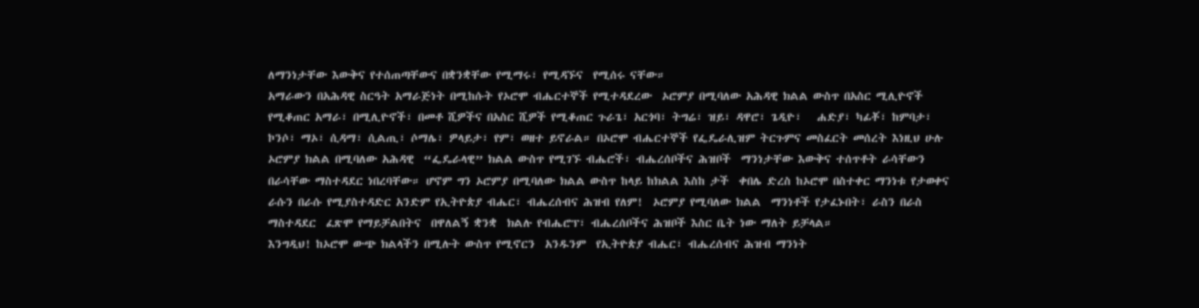ለማንነታቸው እውቅና የተሰጠጣቸውና በቋንቋቸው የሚማሩ፣ የሚዳኙና  የሚሰሩ ናቸው።
አማራውን በአሕዳዊ ስርዓት አማራጅነት በሚከሱት የኦሮሞ ብሔርተኞች የሚተዳደረው  ኦሮምያ በሚባለው አሕዳዊ ክልል ውስጥ በአስር ሚሊዮኖች የሚቆጠር አማራ፣ በሚሊዮኖች፣ በመቶ ሺዎችና በአስር ሺዎች የሚቆጠር ጉራጌ፣ አርጎባ፣ ትግሬ፣ ዝይ፣ ዳዋሮ፣ ጌዲዮ፣   ሐድያ፣ ካፊቾ፣ ከምባታ፣ ኮንሶ፣ ማኦ፣ ሲዳማ፣ ሲልጢ፣ ሶማሌ፣ ዎላይታ፣ የም፣ ወዘተ ይኖራል። በኦሮሞ ብሔርተኞች የፌዴራሊዝም ትርጉምና መስፈርት መሰረት እነዚህ ሁሉ  ኦሮምያ ክልል በሚባለው አሕዳዊ  “ፌዴራላዊ” ክልል ውስጥ የሚገኙ ብሔሮች፣ ብሔረሰቦችና ሕዝቦች  ማንነታቸው እውቅና ተሰጥቶት ራሳቸውን በራሳቸው ማስተዳደር ነበረባቸው። ሆኖም ግን ኦሮምያ በሚባለው ክልል ውስጥ ከላይ ከክልል እስከ ታች  ቀበሌ ድረስ ከኦሮሞ በስተቀር ማንነቱ የታወቀና ራሱን በራሱ የሚያስተዳድር አንድም የኢትዮጵያ ብሔር፣ ብሔረሰብና ሕዝብ የለም!  ኦሮምያ የሚባለው ክልል  ማንነቶች የታፈኑበት፣ ራስን በራስ  ማስተዳደር  ፈጽሞ የማይቻልበትና  በዋለልኝ ቋንቋ  ክልሉ የብሔሮፕ፣ ብሔረሰቦችና ሕዝቦች እስር ቤት ነው ማለት ይቻላል።
እንግዲህ! ከኦሮሞ ውጭ ክልላችን በሚሉት ውስጥ የሚኖርን  አንዱንም  የኢትዮጵያ ብሔር፣ ብሔረሰብና ሕዝብ ማንነት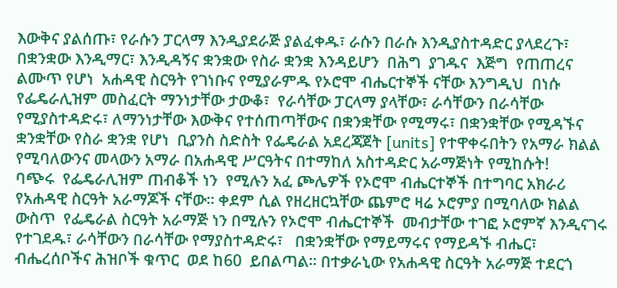እውቅና ያልሰጡ፣ የራሱን ፓርላማ እንዲያደራጅ ያልፈቀዱ፣ ራሱን በራሱ እንዲያስተዳድር ያላደረጉ፣ በቋንቋው እንዲማር፣ እንዲዳኝና ቋንቋው የስራ ቋንቋ እንዳይሆን  በሕግ  ያገዱና  እጅግ  የጠጠረና ልሙጥ የሆነ  አሐዳዊ ስርዓት የገነቡና የሚያራምዱ የኦሮሞ ብሔርተኞች ናቸው እንግዲህ  በነሱ የፌዴራሊዝም መስፈርት ማንነታቸው ታውቆ፣  የራሳቸው ፓርላማ ያላቸው፣ ራሳቸውን በራሳቸው የሚያስተዳድሩ፣ ለማንነታቸው እውቅና የተሰጠጣቸውና በቋንቋቸው የሚማሩ፣ በቋንቋቸው የሚዳኙና ቋንቋቸው የስራ ቋንቋ የሆነ  ቢያንስ ስድስት የፌዴራል አደረጃጀት [units] የተዋቀሩበትን የአማራ ክልል የሚባለውንና መላውን አማራ በአሐዳዊ ሥርዓትና በተማከለ አስተዳድር አራማጅነት የሚከሱት!
ባጭሩ  የፌዴራሊዝም ጠብቆች ነን  የሚሉን አፈ ጮሌዎች የኦሮሞ ብሔርተኞች በተግባር አክራሪ የአሐዳዊ ስርዓት አራማጆች ናቸው። ቀደም ሲል የዘረዘርኳቸው ጨምሮ ዛሬ ኦሮምያ በሚባለው ክልል ውስጥ  የፌዴራል ስርዓት አራማጅ ነን በሚሉን የኦሮሞ ብሔርተኞች  መብታቸው ተገፎ ኦሮምኛ እንዲናገሩ የተገደዱ፣ ራሳቸውን በራሳቸው የማያስተዳድሩ፣   በቋንቋቸው የማይማሩና የማይዳኙ ብሔር፣ ብሔረሰቦችና ሕዝቦች ቁጥር  ወደ ከ60  ይበልጣል። በተቃራኒው የአሐዳዊ ስርዓት አራማጅ ተደርጎ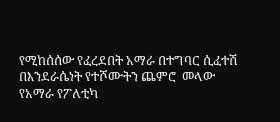የሚከሰሰው የፈረደበት አማራ በተግባር ሲፈተሽ በእንደራሴነት የተሾሙትን ጨምሮ  መላው የአማራ የፖለቲካ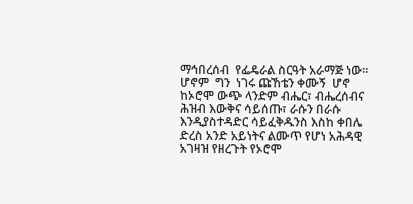ማኅበረሰብ  የፌዴራል ስርዓት አራማጅ ነው።
ሆኖም  ግን  ነገሩ ጩኸቴን ቀሙኝ  ሆኖ ከኦሮሞ ውጭ ላንድም ብሔር፣ ብሔረሰብና ሕዝብ እውቅና ሳይሰጡ፣ ራሱን በራሱ እንዲያስተዳድር ሳይፈቅዱንስ እስከ ቀበሌ ድረስ አንድ አይነትና ልሙጥ የሆነ አሕዳዊ አገዛዝ የዘረጉት የኦሮሞ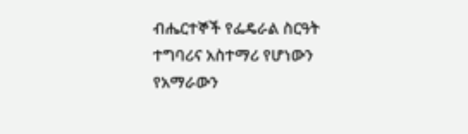ብሔርተኞች የፌዴራል ስርዓት ተግባሪና አስተማሪ የሆነውን የአማራውን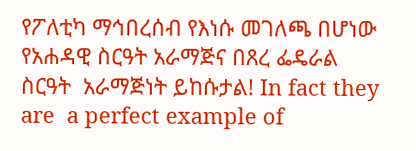የፖለቲካ ማኅበረሰብ የእነሱ መገለጫ በሆነው የአሐዳዊ ስርዓት አራማጅና በጸረ ፌዴራል ስርዓት  አራማጅነት ይከሱታል! In fact they are  a perfect example of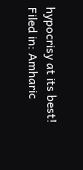hypocrisy at its best!
Filed in: Amharic